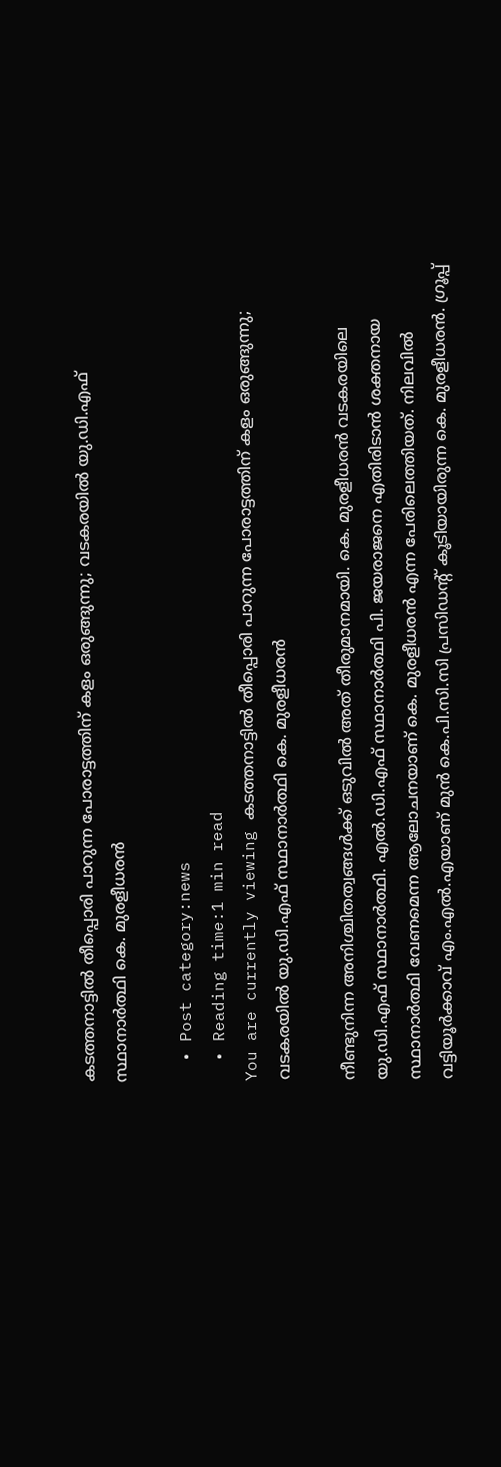കടത്തനാട്ടില്‍ തീപ്പൊരി പാറുന്ന പോരാട്ടത്തിന് കളം ഒരുങ്ങുന്നു; വടകരയില്‍ യു.ഡി.എഫ് സ്ഥാനാര്‍ത്ഥി കെ. മുരളീധരന്‍

  • Post category:news
  • Reading time:1 min read
You are currently viewing കടത്തനാട്ടില്‍ തീപ്പൊരി പാറുന്ന പോരാട്ടത്തിന് കളം ഒരുങ്ങുന്നു; വടകരയില്‍ യു.ഡി.എഫ് സ്ഥാനാര്‍ത്ഥി കെ. മുരളീധരന്‍

നീണ്ടുനിന്ന അനിശ്ചിതത്വങ്ങള്‍ക്ക് ഒടുവില്‍ അത് തീരുമാനമായി. കെ. മുരളീധരന്‍ വടകരയിലെ യു.ഡി.എഫ് സ്ഥാനാര്‍ത്ഥി. എല്‍.ഡി.എഫ് സ്ഥാനാര്‍ത്ഥി പി. ജയരാജനെ എതിരിടാന്‍ ശക്തനായ സ്ഥാനാര്‍ത്ഥി വേണമെന്ന ആലോചനയാണ് കെ. മുരളീധരന്‍ എന്ന പേരിലെത്തിയത്. നിലവില്‍ വട്ടിയൂര്‍ക്കാവ് എം.എല്‍.എയാണ് മുന്‍ കെ.പി.സി.സി പ്രസിഡന്റ് കൂടിയായിരുന്ന കെ. മുരളീധരന്‍. ഗ്രൂപ്പ്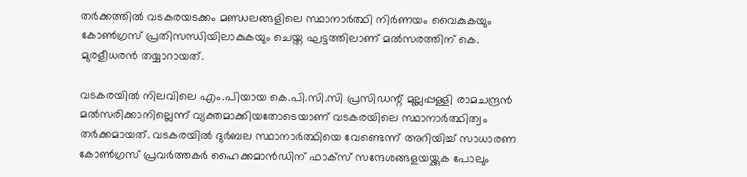തര്‍ക്കത്തില്‍ വടകരയടക്കം മണ്ഡലങ്ങളിലെ സ്ഥാനാര്‍ത്ഥി നിര്‍ണയം വൈകുകയും കോണ്‍ഗ്രസ് പ്രതിസന്ധിയിലാകുകയും ചെയ്ത ഘട്ടത്തിലാണ് മല്‍സരത്തിന് കെ. മുരളീധരന്‍ തയ്യാറായത്.

വടകരയില്‍ നിലവിലെ എം.പിയായ കെ.പി.സി.സി പ്രസിഡന്റ് മുല്ലപ്പള്ളി രാമചന്ദ്രന്‍ മല്‍സരിക്കാനില്ലെന്ന് വ്യക്തമാക്കിയതോടെയാണ് വടകരയിലെ സ്ഥാനാര്‍ത്ഥിത്വം തര്‍ക്കമായത്. വടകരയില്‍ ദുര്‍ബല സ്ഥാനാര്‍ത്ഥിയെ വേണ്ടെന്ന് അറിയിച്ച് സാധാരണ കോണ്‍ഗ്രസ് പ്രവര്‍ത്തകര്‍ ഹൈക്കമാന്‍ഡിന് ഫാക്‌സ് സന്ദേശങ്ങളയയ്ക്കുക പോലും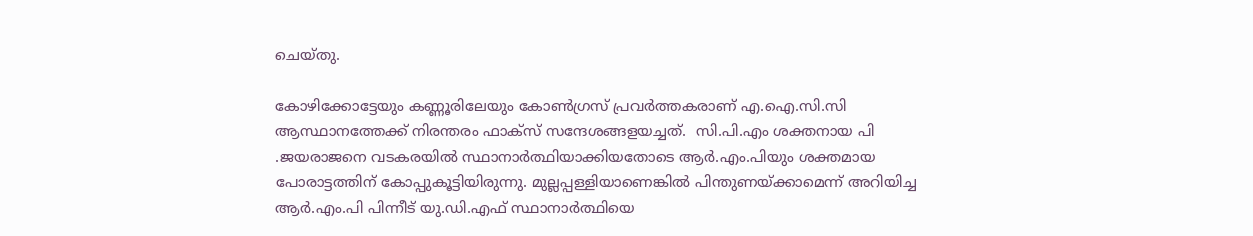ചെയ്തു.

കോഴിക്കോട്ടേയും കണ്ണൂരിലേയും കോണ്‍ഗ്രസ് പ്രവര്‍ത്തകരാണ് എ.ഐ.സി.സി ആസ്ഥാനത്തേക്ക് നിരന്തരം ഫാക്‌സ് സന്ദേശങ്ങളയച്ചത്.  സി.പി.എം ശക്തനായ പി .ജയരാജനെ വടകരയില്‍ സ്ഥാനാര്‍ത്ഥിയാക്കിയതോടെ ആര്‍.എം.പിയും ശക്തമായ പോരാട്ടത്തിന് കോപ്പുകൂട്ടിയിരുന്നു. മുല്ലപ്പള്ളിയാണെങ്കില്‍ പിന്തുണയ്ക്കാമെന്ന് അറിയിച്ച ആര്‍.എം.പി പിന്നീട് യു.ഡി.എഫ് സ്ഥാനാര്‍ത്ഥിയെ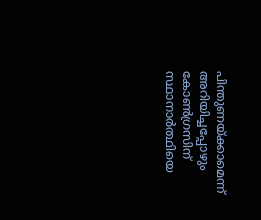പിന്തുണയ്ക്കാമെന്ന് അറിയിച്ചപ്പോഴും കോണ്‍ഗ്രസിന് സ്ഥാനാര്‍ത്ഥിയെ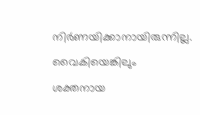നിര്‍ണയിക്കാനായിരുന്നില്ല. വൈകിയെങ്കിലും ശക്തനായ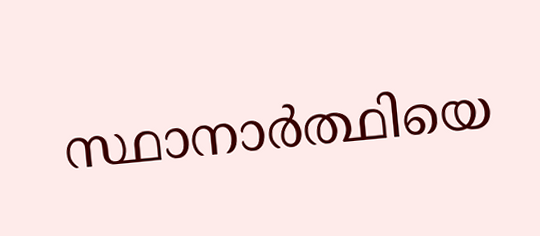സ്ഥാനാര്‍ത്ഥിയെ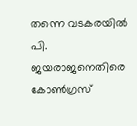തന്നെ വടകരയില്‍ പി. ജയരാജനെതിരെ കോണ്‍ഗ്രസ്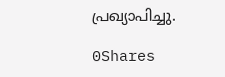പ്രഖ്യാപിച്ചു.

0Shares